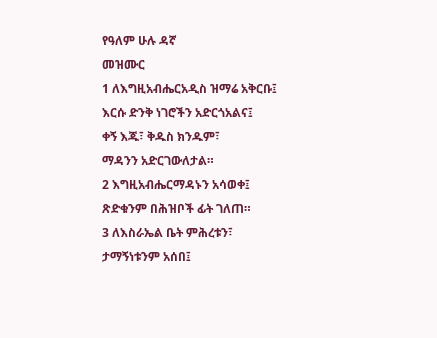የዓለም ሁሉ ዳኛ
መዝሙር
1 ለእግዚአብሔርአዲስ ዝማሬ አቅርቡ፤
እርሱ ድንቅ ነገሮችን አድርጎአልና፤
ቀኝ እጁ፣ ቅዱስ ክንዱም፣
ማዳንን አድርገውለታል።
2 እግዚአብሔርማዳኑን አሳወቀ፤
ጽድቁንም በሕዝቦች ፊት ገለጠ።
3 ለእስራኤል ቤት ምሕረቱን፣
ታማኝነቱንም አሰበ፤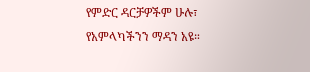የምድር ዳርቻዎችም ሁሉ፣
የአምላካችንን ማዳን አዩ።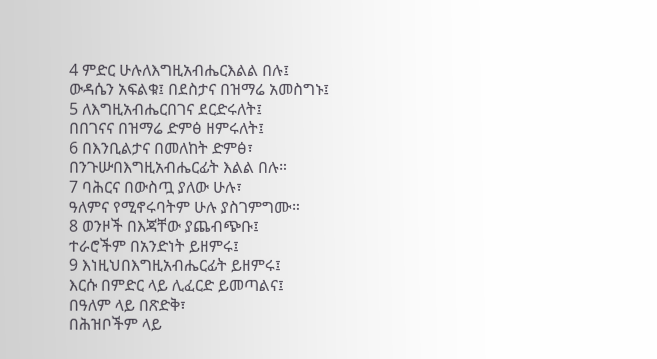4 ምድር ሁሉለእግዚአብሔርእልል በሉ፤
ውዳሴን አፍልቁ፤ በደስታና በዝማሬ አመስግኑ፤
5 ለእግዚአብሔርበገና ደርድሩለት፤
በበገናና በዝማሬ ድምፅ ዘምሩለት፤
6 በእንቢልታና በመለከት ድምፅ፣
በንጉሡበእግዚአብሔርፊት እልል በሉ።
7 ባሕርና በውስጧ ያለው ሁሉ፣
ዓለምና የሚኖሩባትም ሁሉ ያስገምግሙ።
8 ወንዞች በእጃቸው ያጨብጭቡ፤
ተራሮችም በአንድነት ይዘምሩ፤
9 እነዚህበእግዚአብሔርፊት ይዘምሩ፤
እርሱ በምድር ላይ ሊፈርድ ይመጣልና፤
በዓለም ላይ በጽድቅ፣
በሕዝቦችም ላይ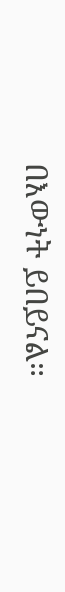በእውነት ይበይናል።